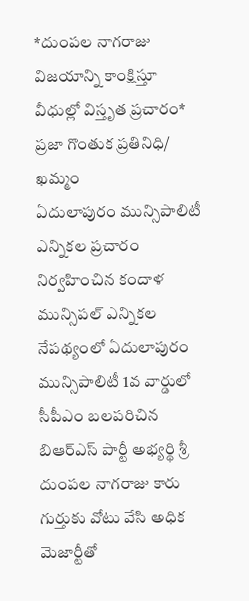*దుంపల నాగరాజు విజయాన్ని కాంక్షిస్తూ వీధుల్లో విస్తృత ప్రచారం*
ప్రజా గొంతుక ప్రతినిధి/ ఖమ్మం
ఏదులాపురం మున్సిపాలిటీ ఎన్నికల ప్రచారం నిర్వహించిన కందాళ మున్సిపల్ ఎన్నికల నేపథ్యంలో ఏదులాపురం మున్సిపాలిటీ 1వ వార్డులో సీపీఎం బలపరిచిన బిఆర్ఎస్ పార్టీ అభ్యర్థి శ్రీ దుంపల నాగరాజు కారు గుర్తుకు వోటు వేసి అధిక మెజార్టీతో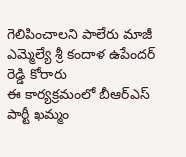గెలిపించాలని పాలేరు మాజీ ఎమ్మెల్యే శ్రీ కందాళ ఉపేందర్ రెడ్డి కోరారు
ఈ కార్యక్రమంలో బీఆర్ఎస్ పార్టీ ఖమ్మం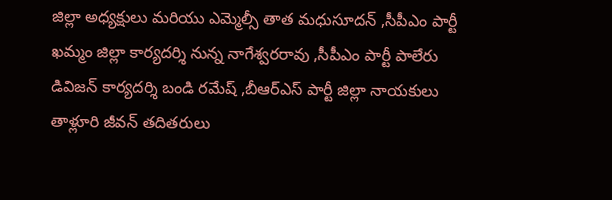జిల్లా అధ్యక్షులు మరియు ఎమ్మెల్సీ తాత మధుసూదన్ ,సీపీఎం పార్టీ ఖమ్మం జిల్లా కార్యదర్శి నున్న నాగేశ్వరరావు ,సీపీఎం పార్టీ పాలేరు డివిజన్ కార్యదర్శి బండి రమేష్ ,బీఆర్ఎస్ పార్టీ జిల్లా నాయకులు తాళ్లూరి జీవన్ తదితరులు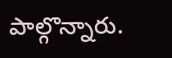పాల్గొన్నారు.